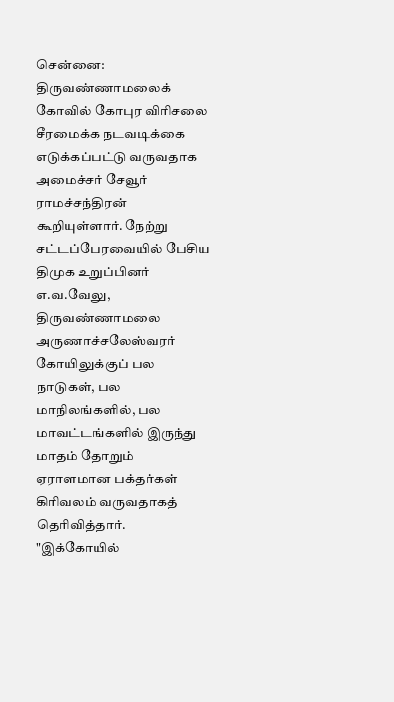சென்னை: திருவண்ணாமலைக் கோவில் கோபுர விரிசலை சீரமைக்க நடவடிக்கை எடுக்கப்பட்டு வருவதாக அமைச்சர் சேவூர் ராமச்சந்திரன் கூறியுள்ளார். நேற்று சட்டப்பேரவையில் பேசிய திமுக உறுப்பினர் எ.வ.வேலு, திருவண்ணாமலை அருணாச்சலேஸ்வரர் கோயிலுக்குப் பல நாடுகள், பல மாநிலங்களில், பல மாவட்டங்களில் இருந்து மாதம் தோறும் ஏராளமான பக்தர்கள் கிரிவலம் வருவதாகத் தெரிவித்தார். "இக்கோயில்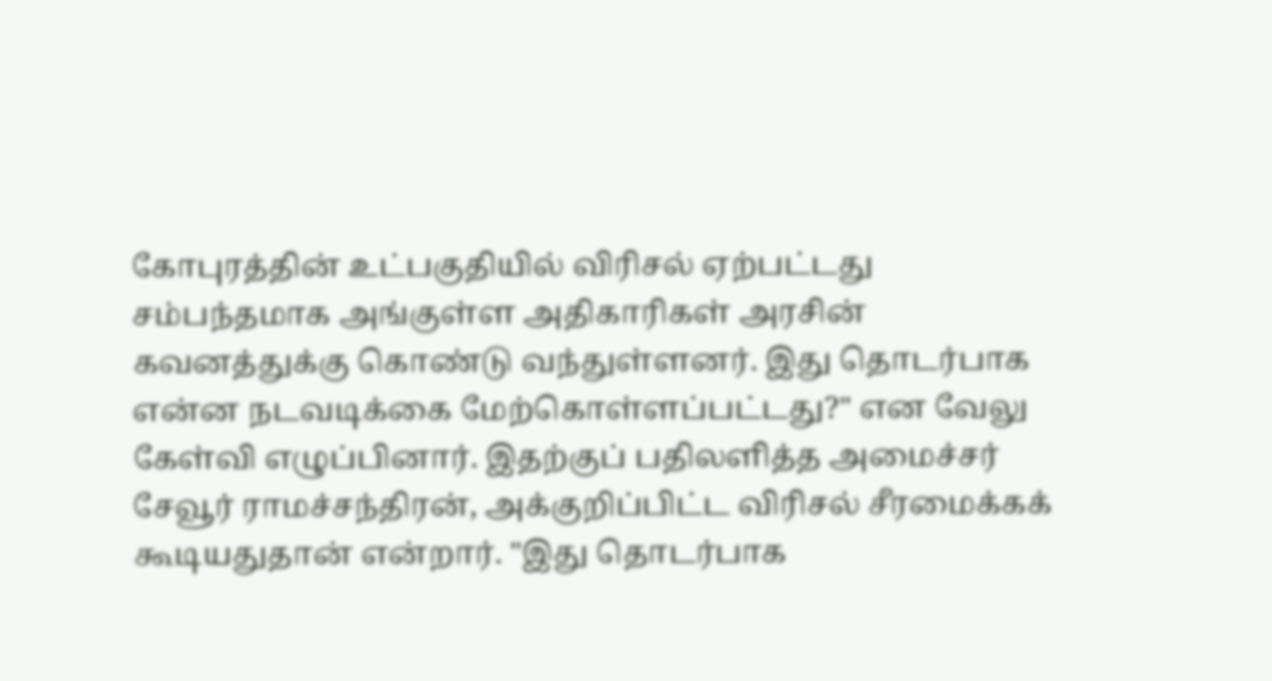கோபுரத்தின் உட்பகுதியில் விரிசல் ஏற்பட்டது சம்பந்தமாக அங்குள்ள அதிகாரிகள் அரசின் கவனத்துக்கு கொண்டு வந்துள்ளனர். இது தொடர்பாக என்ன நடவடிக்கை மேற்கொள்ளப்பட்டது?" என வேலு கேள்வி எழுப்பினார். இதற்குப் பதிலளித்த அமைச்சர் சேவூர் ராமச்சந்திரன், அக்குறிப்பிட்ட விரிசல் சீரமைக்கக் கூடியதுதான் என்றார். "இது தொடர்பாக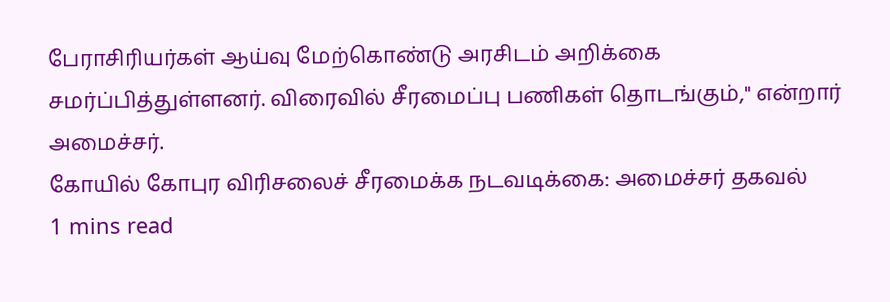பேராசிரியர்கள் ஆய்வு மேற்கொண்டு அரசிடம் அறிக்கை சமர்ப்பித்துள்ளனர். விரைவில் சீரமைப்பு பணிகள் தொடங்கும்," என்றார் அமைச்சர்.
கோயில் கோபுர விரிசலைச் சீரமைக்க நடவடிக்கை: அமைச்சர் தகவல்
1 mins read